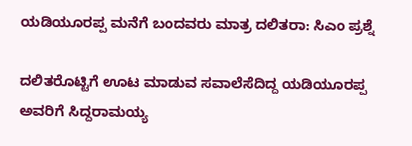ಯಡಿಯೂರಪ್ಪ ಮನೆಗೆ ಬಂದವರು ಮಾತ್ರ ದಲಿತರಾ: ಸಿಎಂ ಪ್ರಶ್ನೆ

ದಲಿತರೊಟ್ಟಿಗೆ ಊಟ ಮಾಡುವ ಸವಾಲೆಸೆದಿದ್ದ ಯಡಿಯೂರಪ್ಪ ಅವರಿಗೆ ಸಿದ್ದರಾಮಯ್ಯ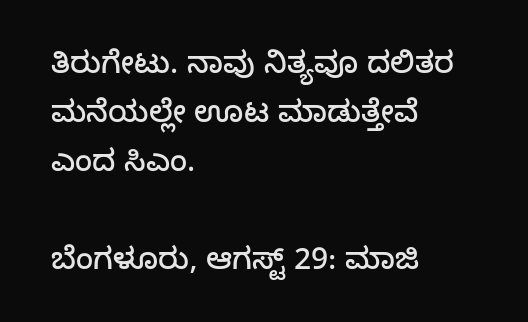ತಿರುಗೇಟು. ನಾವು ನಿತ್ಯವೂ ದಲಿತರ ಮನೆಯಲ್ಲೇ ಊಟ ಮಾಡುತ್ತೇವೆ ಎಂದ ಸಿಎಂ.

ಬೆಂಗಳೂರು, ಆಗಸ್ಟ್ 29: ಮಾಜಿ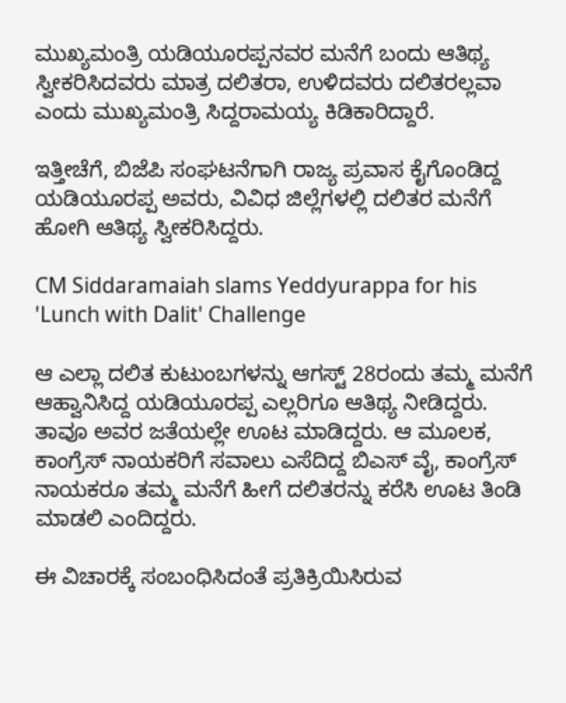ಮುಖ್ಯಮಂತ್ರಿ ಯಡಿಯೂರಪ್ಪನವರ ಮನೆಗೆ ಬಂದು ಆತಿಥ್ಯ ಸ್ವೀಕರಿಸಿದವರು ಮಾತ್ರ ದಲಿತರಾ, ಉಳಿದವರು ದಲಿತರಲ್ಲವಾ ಎಂದು ಮುಖ್ಯಮಂತ್ರಿ ಸಿದ್ದರಾಮಯ್ಯ ಕಿಡಿಕಾರಿದ್ದಾರೆ.

ಇತ್ತೀಚೆಗೆ, ಬಿಜೆಪಿ ಸಂಘಟನೆಗಾಗಿ ರಾಜ್ಯ ಪ್ರವಾಸ ಕೈಗೊಂಡಿದ್ದ ಯಡಿಯೂರಪ್ಪ ಅವರು, ವಿವಿಧ ಜಿಲ್ಲೆಗಳಲ್ಲಿ ದಲಿತರ ಮನೆಗೆ ಹೋಗಿ ಆತಿಥ್ಯ ಸ್ವೀಕರಿಸಿದ್ದರು.

CM Siddaramaiah slams Yeddyurappa for his 'Lunch with Dalit' Challenge

ಆ ಎಲ್ಲಾ ದಲಿತ ಕುಟುಂಬಗಳನ್ನು ಆಗಸ್ಟ್ 28ರಂದು ತಮ್ಮ ಮನೆಗೆ ಆಹ್ವಾನಿಸಿದ್ದ ಯಡಿಯೂರಪ್ಪ ಎಲ್ಲರಿಗೂ ಆತಿಥ್ಯ ನೀಡಿದ್ದರು. ತಾವೂ ಅವರ ಜತೆಯಲ್ಲೇ ಊಟ ಮಾಡಿದ್ದರು. ಆ ಮೂಲಕ, ಕಾಂಗ್ರೆಸ್ ನಾಯಕರಿಗೆ ಸವಾಲು ಎಸೆದಿದ್ದ ಬಿಎಸ್ ವೈ, ಕಾಂಗ್ರೆಸ್ ನಾಯಕರೂ ತಮ್ಮ ಮನೆಗೆ ಹೀಗೆ ದಲಿತರನ್ನು ಕರೆಸಿ ಊಟ ತಿಂಡಿ ಮಾಡಲಿ ಎಂದಿದ್ದರು.

ಈ ವಿಚಾರಕ್ಕೆ ಸಂಬಂಧಿಸಿದಂತೆ ಪ್ರತಿಕ್ರಿಯಿಸಿರುವ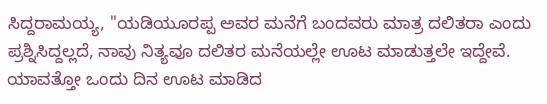ಸಿದ್ದರಾಮಯ್ಯ, ''ಯಡಿಯೂರಪ್ಪ ಅವರ ಮನೆಗೆ ಬಂದವರು ಮಾತ್ರ ದಲಿತರಾ ಎಂದು ಪ್ರಶ್ನಿಸಿದ್ದಲ್ಲದೆ, ನಾವು ನಿತ್ಯವೂ ದಲಿತರ ಮನೆಯಲ್ಲೇ ಊಟ ಮಾಡುತ್ತಲೇ ಇದ್ದೇವೆ. ಯಾವತ್ತೋ ಒಂದು ದಿನ ಊಟ ಮಾಡಿದ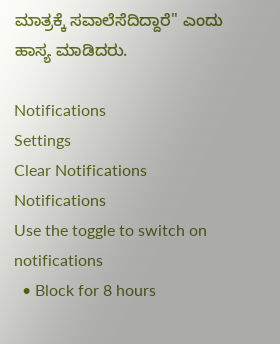ಮಾತ್ರಕ್ಕೆ ಸವಾಲೆಸೆದಿದ್ದಾರೆ'' ಎಂದು ಹಾಸ್ಯ ಮಾಡಿದರು.

Notifications
Settings
Clear Notifications
Notifications
Use the toggle to switch on notifications
  • Block for 8 hours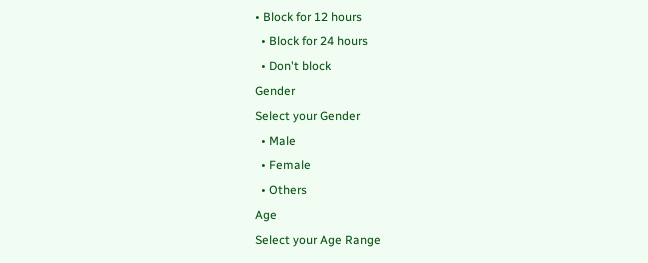• Block for 12 hours
  • Block for 24 hours
  • Don't block
Gender
Select your Gender
  • Male
  • Female
  • Others
Age
Select your Age Range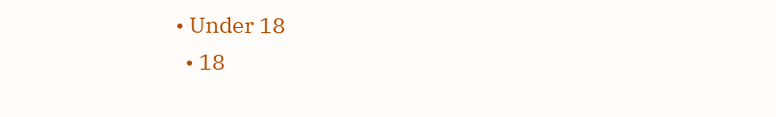• Under 18
  • 18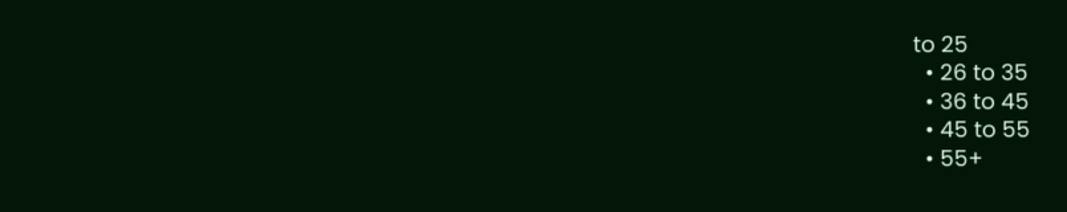to 25
  • 26 to 35
  • 36 to 45
  • 45 to 55
  • 55+